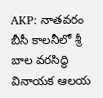AKP: నాతవరం బీసీ కాలనీలో శ్రీ బాల వరసిద్ధి వినాయక ఆలయ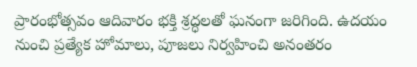ప్రారంభోత్సవం ఆదివారం భక్తి శ్రద్ధలతో ఘనంగా జరిగింది. ఉదయం నుంచి ప్రత్యేక హోమాలు, పూజలు నిర్వహించి అనంతరం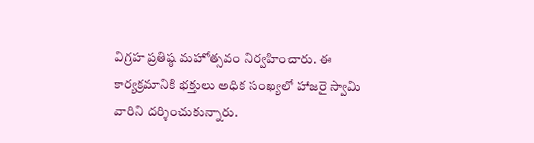విగ్రహ ప్రతిష్ఠ మహోత్సవం నిర్వహించారు. ఈ కార్యక్రమానికి భక్తులు అధిక సంఖ్యలో హాజరై స్వామి వారిని దర్శించుకున్నారు.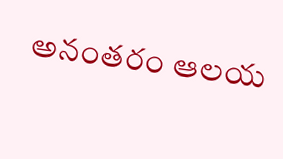అనంతరం ఆలయ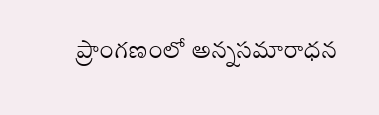ప్రాంగణంలో అన్నసమారాధన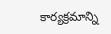కార్యక్రమాన్ని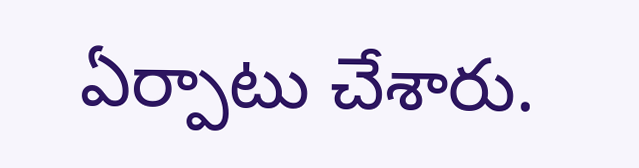ఏర్పాటు చేశారు.